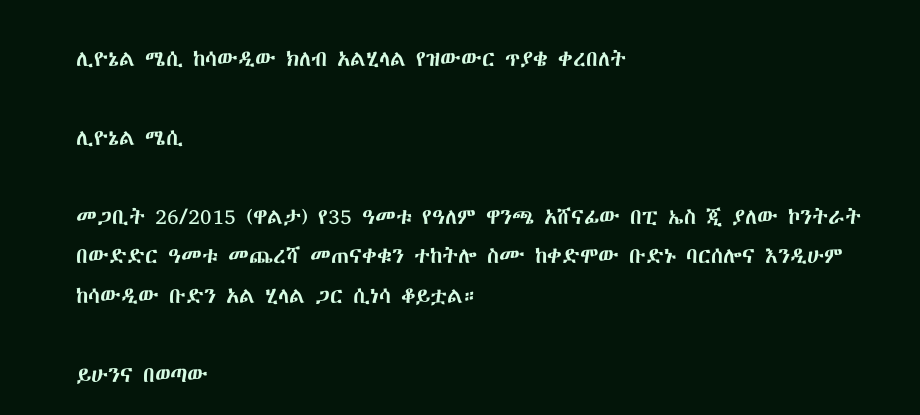ሊዮኔል ሜሲ ከሳውዲው ክለብ አልሂላል የዝውውር ጥያቄ ቀረበለት

ሊዮኔል ሜሲ

መጋቢት 26/2015 (ዋልታ) የ35 ዓመቱ የዓለም ዋንጫ አሸናፊው በፒ ኤስ ጂ ያለው ኮንትራት በውድድር ዓመቱ መጨረሻ መጠናቀቁን ተከትሎ ስሙ ከቀድሞው ቡድኑ ባርሰሎና እንዲሁም ከሳውዲው ቡድን አል ሂላል ጋር ሲነሳ ቆይቷል።

ይሁንና በወጣው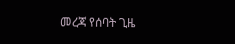መረጃ የሰባት ጊዜ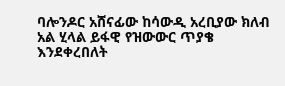ባሎንዶር አሸናፊው ከሳውዲ አረቢያው ክለብ አል ሂላል ይፋዊ የዝውውር ጥያቄ እንደቀረበለት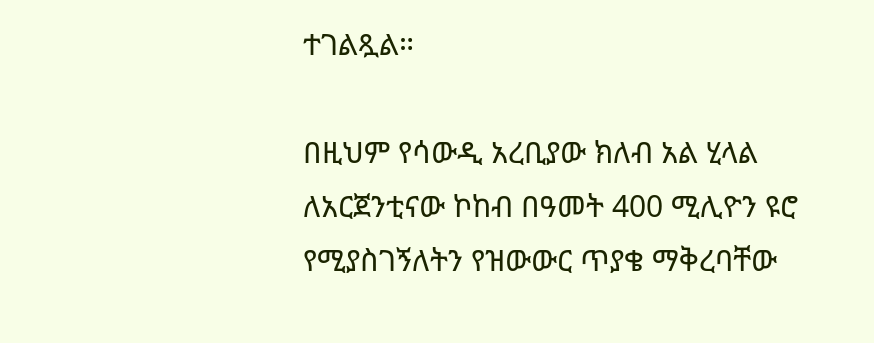ተገልጿል።

በዚህም የሳውዲ አረቢያው ክለብ አል ሂላል ለአርጀንቲናው ኮከብ በዓመት 400 ሚሊዮን ዩሮ የሚያስገኝለትን የዝውውር ጥያቄ ማቅረባቸው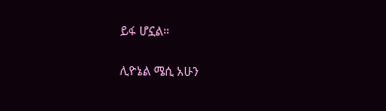ይፋ ሆኗል።

ሊዮኔል ሜሲ አሁን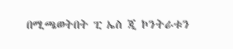በሚጫወትበት ፒ ኤስ ጂ ኮንትራቱን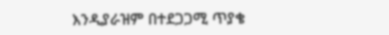እንዲያራዝም በተደጋጋሚ ጥያቄ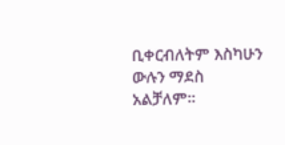ቢቀርብለትም እስካሁን ውሉን ማደስ አልቻለም።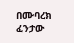በሙባረክ ፈንታው